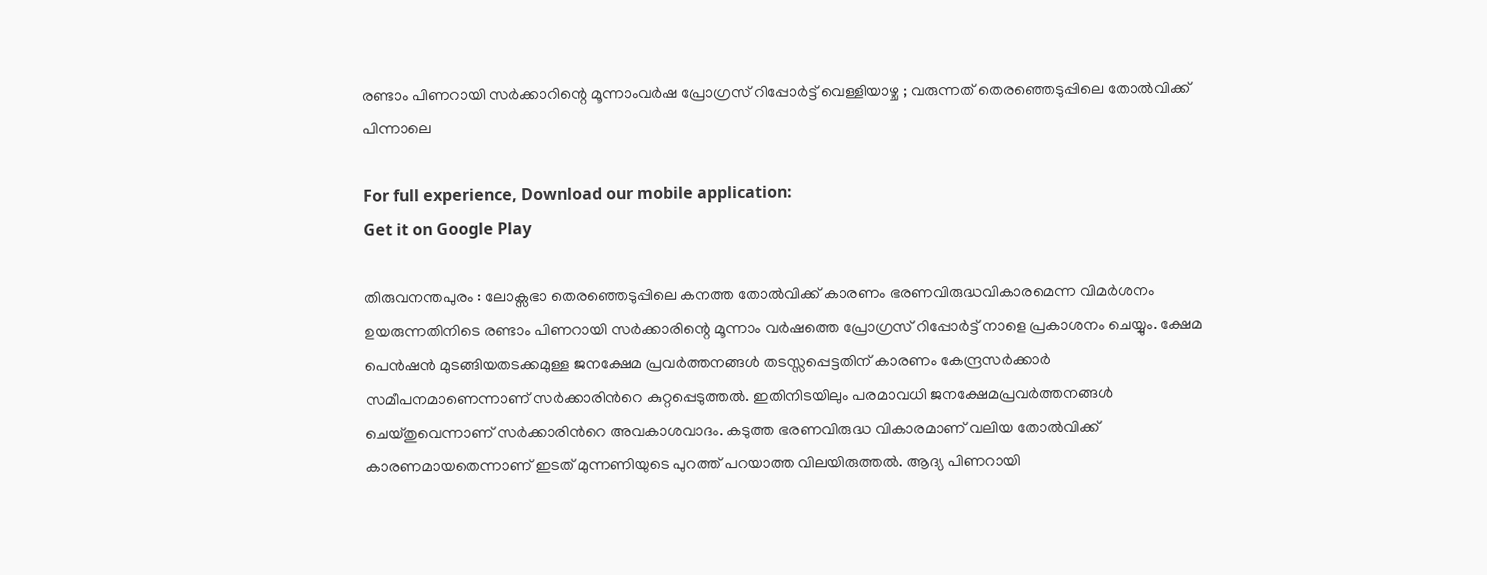രണ്ടാം പിണറായി സർക്കാറിന്റെ മൂന്നാംവർഷ പ്രോഗ്രസ് റിപ്പോർട്ട് വെള്ളിയാഴ്ച ; വരുന്നത് തെരഞ്ഞെടുപ്പിലെ തോൽവിക്ക് പിന്നാലെ

For full experience, Download our mobile application:
Get it on Google Play

തിരുവനന്തപുരം : ലോക്സഭാ തെരഞ്ഞെടുപ്പിലെ കനത്ത തോല്‍വിക്ക് കാരണം ഭരണവിരുദ്ധവികാരമെന്ന വിമർശനം ഉയരുന്നതിനിടെ രണ്ടാം പിണറായി സർക്കാരിന്റെ മൂന്നാം വർഷത്തെ പ്രോഗ്രസ് റിപ്പോർട്ട് നാളെ പ്രകാശനം ചെയ്യും. ക്ഷേമ പെൻഷൻ മുടങ്ങിയതടക്കമുള്ള ജനക്ഷേമ പ്രവർത്തനങ്ങള്‍ തടസ്സപ്പെട്ടതിന് കാരണം കേന്ദ്രസർക്കാർ സമീപനമാണെന്നാണ് സർക്കാരിന്‍റെ കുറ്റപ്പെടുത്തല്‍. ഇതിനിടയിലും പരമാവധി ജനക്ഷേമപ്രവർത്തനങ്ങള്‍ ചെയ്തുവെന്നാണ് സർക്കാരിന്‍റെ അവകാശവാദം. കടുത്ത ഭരണവിരുദ്ധ വികാരമാണ് വലിയ തോല്‍വിക്ക് കാരണമായതെന്നാണ് ഇടത് മുന്നണിയുടെ പുറത്ത് പറയാത്ത വിലയിരുത്തല്‍. ആദ്യ പിണറായി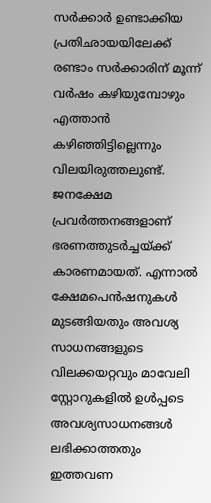സർക്കാർ ഉണ്ടാക്കിയ പ്രതിഛായയിലേക്ക് രണ്ടാം സർക്കാരിന് മൂന്ന് വർഷം കഴിയുമ്പോഴും എത്താന്‍ കഴിഞ്ഞിട്ടില്ലെന്നും വിലയിരുത്തലുണ്ട്. ജനക്ഷേമ പ്രവർത്തനങ്ങളാണ് ഭരണത്തുടർച്ചയ്ക്ക് കാരണമായത്. എന്നാല്‍ ക്ഷേമപെന്‍ഷനുകള്‍ മുടങ്ങിയതും അവശ്യ സാധനങ്ങളുടെ വിലക്കയറ്റവും മാവേലി സ്റ്റോറുകളില്‍ ഉള്‍പ്പടെ അവശ്യസാധനങ്ങള്‍ ലഭിക്കാത്തതും ഇത്തവണ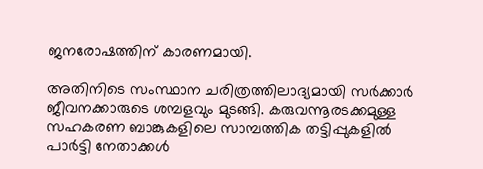ജനരോഷത്തിന് കാരണമായി.

അതിനിടെ സംസ്ഥാന ചരിത്രത്തിലാദ്യമായി സർക്കാർ ജീവനക്കാരുടെ ശമ്പളവും മുടങ്ങി. കരുവന്നൂരടക്കമുള്ള സഹകരണ ബാങ്കുകളിലെ സാമ്പത്തിക തട്ടിപ്പുകളില്‍ പാര്‍ട്ടി നേതാക്കള്‍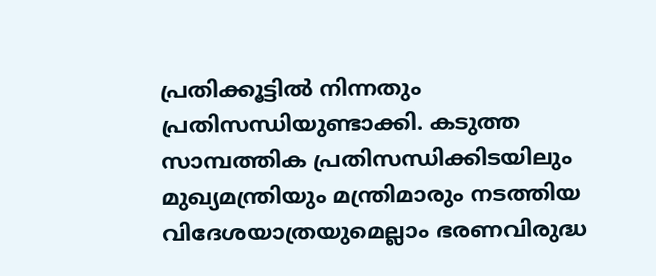പ്രതിക്കൂട്ടില്‍ നിന്നതും പ്രതിസന്ധിയുണ്ടാക്കി. കടുത്ത സാമ്പത്തിക പ്രതിസന്ധിക്കിടയിലും മുഖ്യമന്ത്രിയും മന്ത്രിമാരും നടത്തിയ വിദേശയാത്രയുമെല്ലാം ഭരണവിരുദ്ധ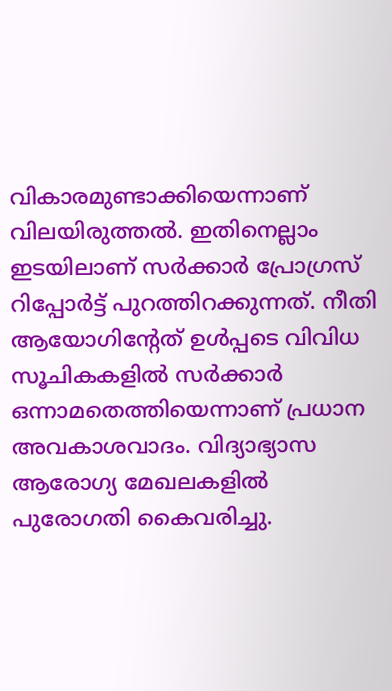വികാരമുണ്ടാക്കിയെന്നാണ് വിലയിരുത്തൽ. ഇതിനെല്ലാം ഇടയിലാണ് സർക്കാർ പ്രോഗ്രസ് റിപ്പോർട്ട് പുറത്തിറക്കുന്നത്. നീതി ആയോഗിന്റേത് ഉൾപ്പടെ വിവിധ സൂചികകളിൽ സർക്കാർ ഒന്നാമതെത്തിയെന്നാണ് പ്രധാന അവകാശവാദം. വിദ്യാഭ്യാസ ആരോഗ്യ മേഖലകളിൽ പുരോഗതി കൈവരിച്ചു.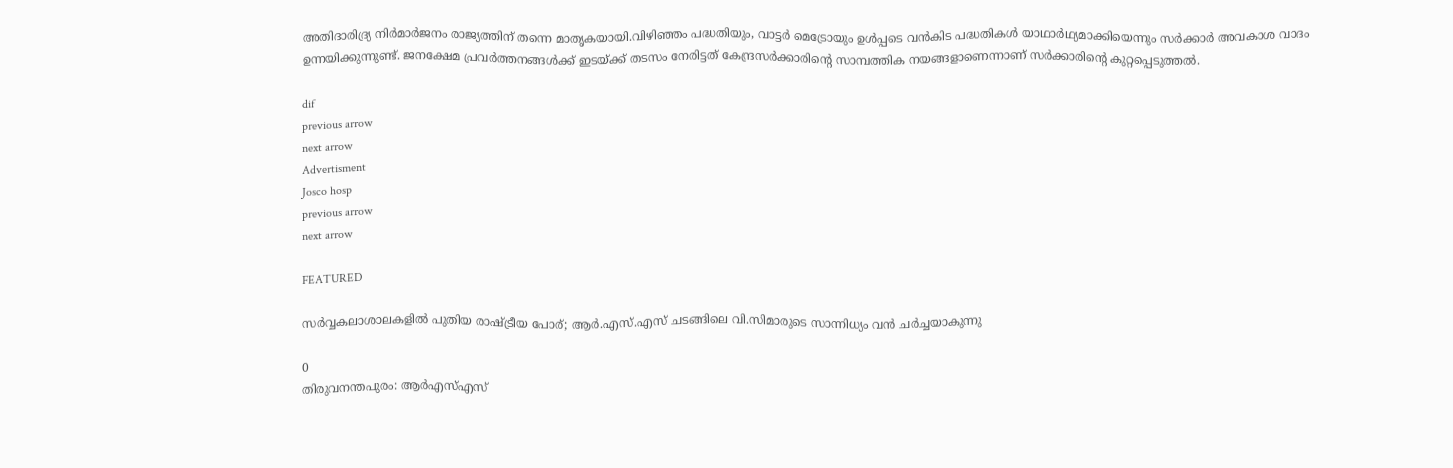അതിദാരിദ്ര്യ നിർമാർജനം രാജ്യത്തിന് തന്നെ മാതൃകയായി.വിഴിഞ്ഞം പദ്ധതിയും, വാട്ടർ മെട്രോയും ഉൾപ്പടെ വൻകിട പദ്ധതികൾ യാഥാർഥ്യമാക്കിയെന്നും സർക്കാർ അവകാശ വാദം ഉന്നയിക്കുന്നുണ്ട്. ജനക്ഷേമ പ്രവർത്തനങ്ങള്‍ക്ക് ഇടയ്ക്ക് തടസം നേരിട്ടത് കേന്ദ്രസർക്കാരിന്‍റെ സാമ്പത്തിക നയങ്ങളാണെന്നാണ് സർക്കാരിന്‍റെ കുറ്റപ്പെടുത്തല്‍.

dif
previous arrow
next arrow
Advertisment
Josco hosp
previous arrow
next arrow

FEATURED

സർവ്വകലാശാലകളിൽ പുതിയ രാഷ്ട്രീയ പോര്; ആർ.എസ്.എസ് ചടങ്ങിലെ വി.സിമാരുടെ സാന്നിധ്യം വൻ ചർച്ചയാകുന്നു

0
തിരുവനന്തപുരം: ആർഎസ്എസ്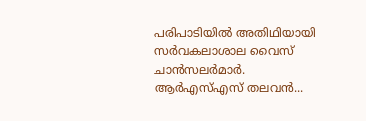പരിപാടിയിൽ അതിഥിയായി സർവകലാശാല വൈസ് ചാൻസലർമാർ. ആർഎസ്എസ് തലവൻ...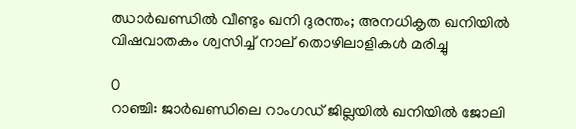ഝാർഖണ്ഡിൽ വീണ്ടും ഖനി ദുരന്തം; അനധികൃത ഖനിയിൽ വിഷവാതകം ശ്വസിച്ച് നാല് തൊഴിലാളികൾ മരിച്ചു

0
റാഞ്ചി: ജാര്‍ഖണ്ഡിലെ റാംഗഡ് ജില്ലയിൽ ഖനിയില്‍ ജോലി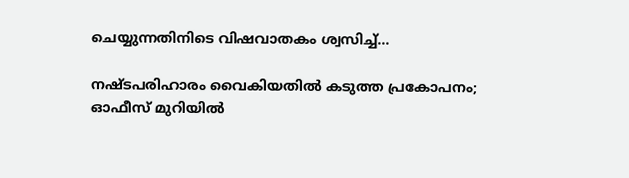ചെയ്യുന്നതിനിടെ വിഷവാതകം ശ്വസിച്ച്...

നഷ്ടപരിഹാരം വൈകിയതിൽ കടുത്ത പ്രകോപനം; ഓഫീസ് മുറിയിൽ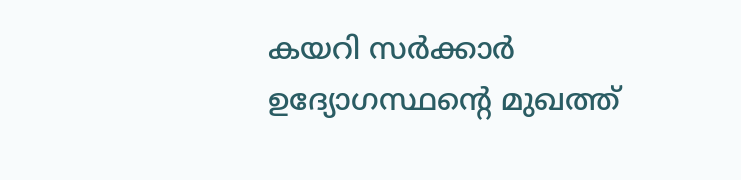കയറി സർക്കാർ ഉദ്യോഗസ്ഥന്റെ മുഖത്ത്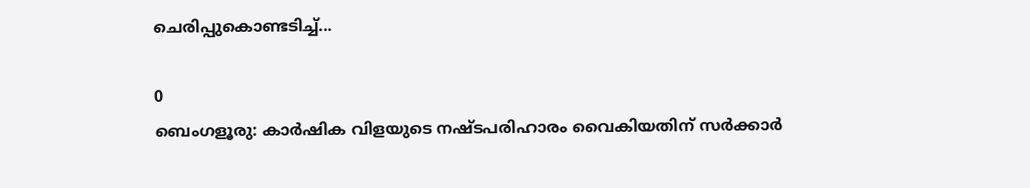ചെരിപ്പുകൊണ്ടടിച്ച്...

0
ബെംഗളൂരു: കാർഷിക വിളയുടെ നഷ്ടപരിഹാരം വൈകിയതിന് സര്‍ക്കാര്‍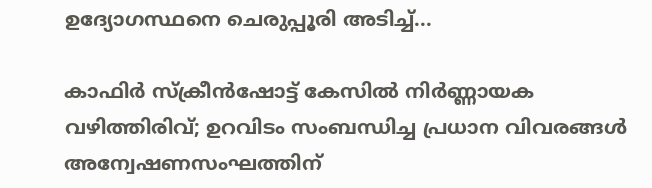ഉദ്യോഗസ്ഥനെ ചെരുപ്പൂരി അടിച്ച്...

കാഫിർ സ്ക്രീൻഷോട്ട് കേസിൽ നിർണ്ണായക വഴിത്തിരിവ്; ഉറവിടം സംബന്ധിച്ച പ്രധാന വിവരങ്ങൾ അന്വേഷണസംഘത്തിന്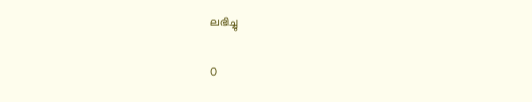ലഭിച്ചു

0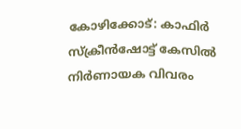കോഴിക്കോട്: കാഫിര്‍ സ്‌ക്രീന്‍ഷോട്ട് കേസില്‍ നിര്‍ണായക വിവരം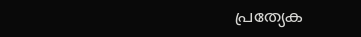പ്രത്യേക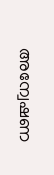അന്വേഷണ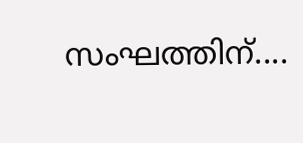സംഘത്തിന്....